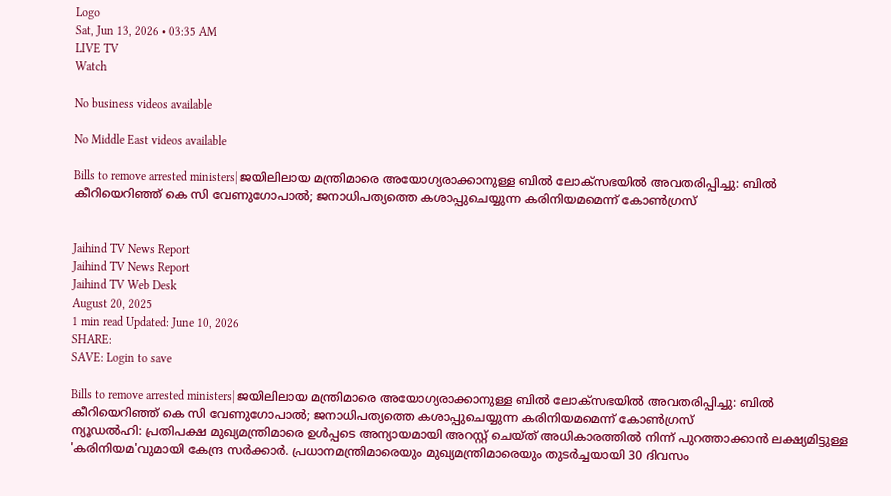Logo
Sat, Jun 13, 2026 • 03:35 AM
LIVE TV
Watch

No business videos available

No Middle East videos available

Bills to remove arrested ministers| ജയിലിലായ മന്ത്രിമാരെ അയോഗ്യരാക്കാനുള്ള ബില്‍ ലോക്‌സഭയില്‍ അവതരിപ്പിച്ചു: ബില്‍ കീറിയെറിഞ്ഞ് കെ സി വേണുഗോപാല്‍; ജനാധിപത്യത്തെ കശാപ്പുചെയ്യുന്ന കരിനിയമമെന്ന് കോണ്‍ഗ്രസ്


Jaihind TV News Report
Jaihind TV News Report
Jaihind TV Web Desk
August 20, 2025
1 min read Updated: June 10, 2026
SHARE:
SAVE: Login to save

Bills to remove arrested ministers| ജയിലിലായ മന്ത്രിമാരെ അയോഗ്യരാക്കാനുള്ള ബില്‍ ലോക്‌സഭയില്‍ അവതരിപ്പിച്ചു: ബില്‍ കീറിയെറിഞ്ഞ് കെ സി വേണുഗോപാല്‍; ജനാധിപത്യത്തെ കശാപ്പുചെയ്യുന്ന കരിനിയമമെന്ന് കോണ്‍ഗ്രസ്
ന്യൂഡല്‍ഹി: പ്രതിപക്ഷ മുഖ്യമന്ത്രിമാരെ ഉള്‍പ്പടെ അന്യായമായി അറസ്റ്റ് ചെയ്ത് അധികാരത്തില്‍ നിന്ന് പുറത്താക്കാന്‍ ലക്ഷ്യമിട്ടുള്ള 'കരിനിയമ'വുമായി കേന്ദ്ര സര്‍ക്കാര്‍. പ്രധാനമന്ത്രിമാരെയും മുഖ്യമന്ത്രിമാരെയും തുടര്‍ച്ചയായി 30 ദിവസം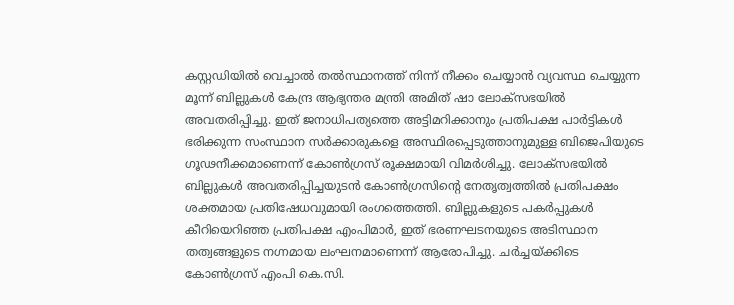കസ്റ്റഡിയില്‍ വെച്ചാല്‍ തല്‍സ്ഥാനത്ത് നിന്ന് നീക്കം ചെയ്യാന്‍ വ്യവസ്ഥ ചെയ്യുന്ന മൂന്ന് ബില്ലുകള്‍ കേന്ദ്ര ആഭ്യന്തര മന്ത്രി അമിത് ഷാ ലോക്‌സഭയില്‍ അവതരിപ്പിച്ചു. ഇത് ജനാധിപത്യത്തെ അട്ടിമറിക്കാനും പ്രതിപക്ഷ പാര്‍ട്ടികള്‍ ഭരിക്കുന്ന സംസ്ഥാന സര്‍ക്കാരുകളെ അസ്ഥിരപ്പെടുത്താനുമുള്ള ബിജെപിയുടെ ഗൂഢനീക്കമാണെന്ന് കോണ്‍ഗ്രസ് രൂക്ഷമായി വിമര്‍ശിച്ചു. ലോക്‌സഭയില്‍ ബില്ലുകള്‍ അവതരിപ്പിച്ചയുടന്‍ കോണ്‍ഗ്രസിന്റെ നേതൃത്വത്തില്‍ പ്രതിപക്ഷം ശക്തമായ പ്രതിഷേധവുമായി രംഗത്തെത്തി. ബില്ലുകളുടെ പകര്‍പ്പുകള്‍ കീറിയെറിഞ്ഞ പ്രതിപക്ഷ എംപിമാര്‍, ഇത് ഭരണഘടനയുടെ അടിസ്ഥാന തത്വങ്ങളുടെ നഗ്നമായ ലംഘനമാണെന്ന് ആരോപിച്ചു. ചര്‍ച്ചയ്ക്കിടെ കോണ്‍ഗ്രസ് എംപി കെ.സി.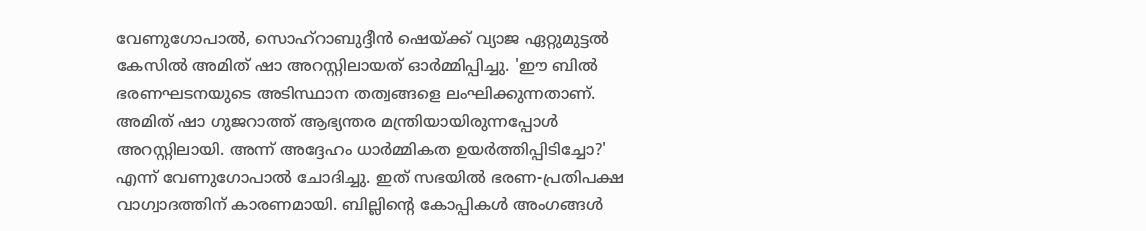വേണുഗോപാല്‍, സൊഹ്റാബുദ്ദീന്‍ ഷെയ്ക്ക് വ്യാജ ഏറ്റുമുട്ടല്‍ കേസില്‍ അമിത് ഷാ അറസ്റ്റിലായത് ഓര്‍മ്മിപ്പിച്ചു. 'ഈ ബില്‍ ഭരണഘടനയുടെ അടിസ്ഥാന തത്വങ്ങളെ ലംഘിക്കുന്നതാണ്. അമിത് ഷാ ഗുജറാത്ത് ആഭ്യന്തര മന്ത്രിയായിരുന്നപ്പോള്‍ അറസ്റ്റിലായി. അന്ന് അദ്ദേഹം ധാര്‍മ്മികത ഉയര്‍ത്തിപ്പിടിച്ചോ?' എന്ന് വേണുഗോപാല്‍ ചോദിച്ചു. ഇത് സഭയില്‍ ഭരണ-പ്രതിപക്ഷ വാഗ്വാദത്തിന് കാരണമായി. ബില്ലിന്റെ കോപ്പികള്‍ അംഗങ്ങള്‍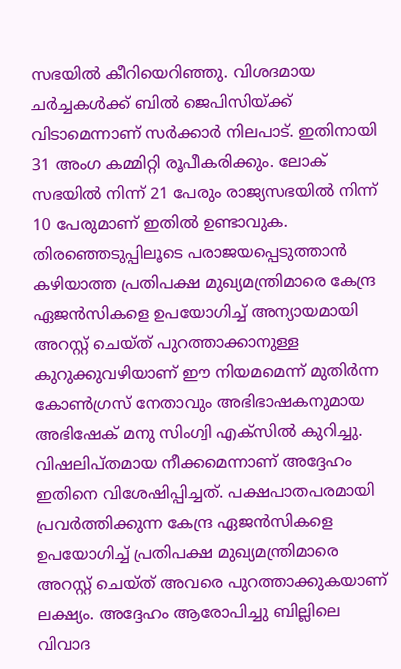സഭയില്‍ കീറിയെറിഞ്ഞു. വിശദമായ ചര്‍ച്ചകള്‍ക്ക് ബില്‍ ജെപിസിയ്ക്ക് വിടാമെന്നാണ് സര്‍ക്കാര്‍ നിലപാട്. ഇതിനായി 31 അംഗ കമ്മിറ്റി രൂപീകരിക്കും. ലോക് സഭയില്‍ നിന്ന് 21 പേരും രാജ്യസഭയില്‍ നിന്ന് 10 പേരുമാണ് ഇതില്‍ ഉണ്ടാവുക. തിരഞ്ഞെടുപ്പിലൂടെ പരാജയപ്പെടുത്താന്‍ കഴിയാത്ത പ്രതിപക്ഷ മുഖ്യമന്ത്രിമാരെ കേന്ദ്ര ഏജന്‍സികളെ ഉപയോഗിച്ച് അന്യായമായി അറസ്റ്റ് ചെയ്ത് പുറത്താക്കാനുള്ള കുറുക്കുവഴിയാണ് ഈ നിയമമെന്ന് മുതിര്‍ന്ന കോണ്‍ഗ്രസ് നേതാവും അഭിഭാഷകനുമായ അഭിഷേക് മനു സിംഗ്വി എക്സില്‍ കുറിച്ചു. വിഷലിപ്തമായ നീക്കമെന്നാണ് അദ്ദേഹം ഇതിനെ വിശേഷിപ്പിച്ചത്. പക്ഷപാതപരമായി പ്രവര്‍ത്തിക്കുന്ന കേന്ദ്ര ഏജന്‍സികളെ ഉപയോഗിച്ച് പ്രതിപക്ഷ മുഖ്യമന്ത്രിമാരെ അറസ്റ്റ് ചെയ്ത് അവരെ പുറത്താക്കുകയാണ് ലക്ഷ്യം. അദ്ദേഹം ആരോപിച്ചു ബില്ലിലെ വിവാദ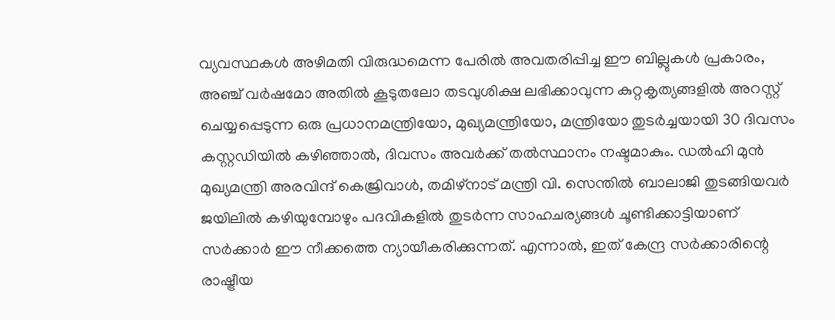വ്യവസ്ഥകള്‍ അഴിമതി വിരുദ്ധമെന്ന പേരില്‍ അവതരിപ്പിച്ച ഈ ബില്ലുകള്‍ പ്രകാരം, അഞ്ച് വര്‍ഷമോ അതില്‍ കൂടുതലോ തടവുശിക്ഷ ലഭിക്കാവുന്ന കുറ്റകൃത്യങ്ങളില്‍ അറസ്റ്റ് ചെയ്യപ്പെടുന്ന ഒരു പ്രധാനമന്ത്രിയോ, മുഖ്യമന്ത്രിയോ, മന്ത്രിയോ തുടര്‍ച്ചയായി 30 ദിവസം കസ്റ്റഡിയില്‍ കഴിഞ്ഞാല്‍, ദിവസം അവര്‍ക്ക് തല്‍സ്ഥാനം നഷ്ടമാകും. ഡല്‍ഹി മുന്‍ മുഖ്യമന്ത്രി അരവിന്ദ് കെജ്രിവാള്‍, തമിഴ്നാട് മന്ത്രി വി. സെന്തില്‍ ബാലാജി തുടങ്ങിയവര്‍ ജയിലില്‍ കഴിയുമ്പോഴും പദവികളില്‍ തുടര്‍ന്ന സാഹചര്യങ്ങള്‍ ചൂണ്ടിക്കാട്ടിയാണ് സര്‍ക്കാര്‍ ഈ നീക്കത്തെ ന്യായീകരിക്കുന്നത്. എന്നാല്‍, ഇത് കേന്ദ്ര സര്‍ക്കാരിന്റെ രാഷ്ട്രീയ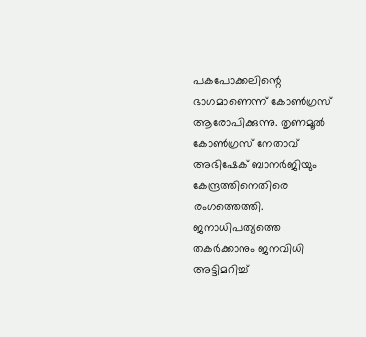പകപോക്കലിന്റെ ഭാഗമാണെന്ന് കോണ്‍ഗ്രസ് ആരോപിക്കുന്നു. തൃണമൂല്‍ കോണ്‍ഗ്രസ് നേതാവ് അഭിഷേക് ബാനര്‍ജിയും കേന്ദ്രത്തിനെതിരെ രംഗത്തെത്തി. ജനാധിപത്യത്തെ തകര്‍ക്കാനും ജനവിധി അട്ടിമറിച്ച്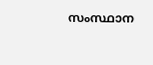സംസ്ഥാന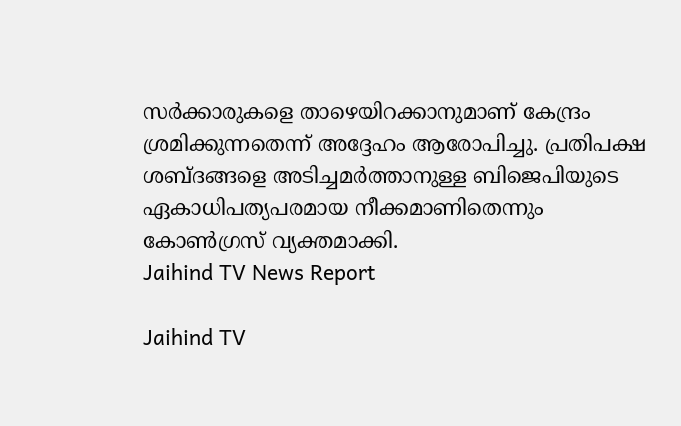സര്‍ക്കാരുകളെ താഴെയിറക്കാനുമാണ് കേന്ദ്രം ശ്രമിക്കുന്നതെന്ന് അദ്ദേഹം ആരോപിച്ചു. പ്രതിപക്ഷ ശബ്ദങ്ങളെ അടിച്ചമര്‍ത്താനുള്ള ബിജെപിയുടെ ഏകാധിപത്യപരമായ നീക്കമാണിതെന്നും കോണ്‍ഗ്രസ് വ്യക്തമാക്കി.
Jaihind TV News Report

Jaihind TV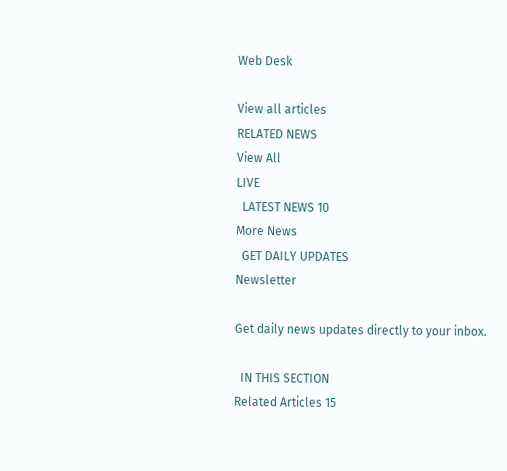Web Desk

View all articles
RELATED NEWS
View All
LIVE
  LATEST NEWS 10
More News
  GET DAILY UPDATES
Newsletter

Get daily news updates directly to your inbox.

  IN THIS SECTION
Related Articles 15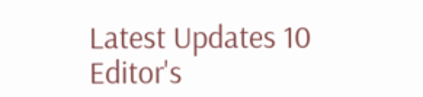Latest Updates 10
Editor's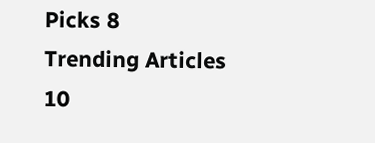Picks 8
Trending Articles 10